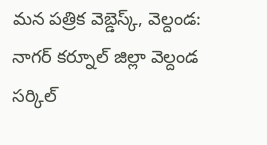మన పత్రిక వెబ్డెస్క్, వెల్దండ: నాగర్ కర్నూల్ జిల్లా వెల్దండ సర్కిల్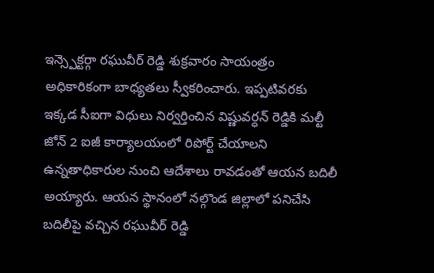ఇన్స్పెక్టర్గా రఘువీర్ రెడ్డి శుక్రవారం సాయంత్రం అధికారికంగా బాధ్యతలు స్వీకరించారు. ఇప్పటివరకు ఇక్కడ సీఐగా విధులు నిర్వర్తించిన విష్ణువర్ధన్ రెడ్డికి మల్టీ జోన్ 2 ఐజీ కార్యాలయంలో రిపోర్ట్ చేయాలని ఉన్నతాధికారుల నుంచి ఆదేశాలు రావడంతో ఆయన బదిలీ అయ్యారు. ఆయన స్థానంలో నల్గొండ జిల్లాలో పనిచేసి బదిలీపై వచ్చిన రఘువీర్ రెడ్డి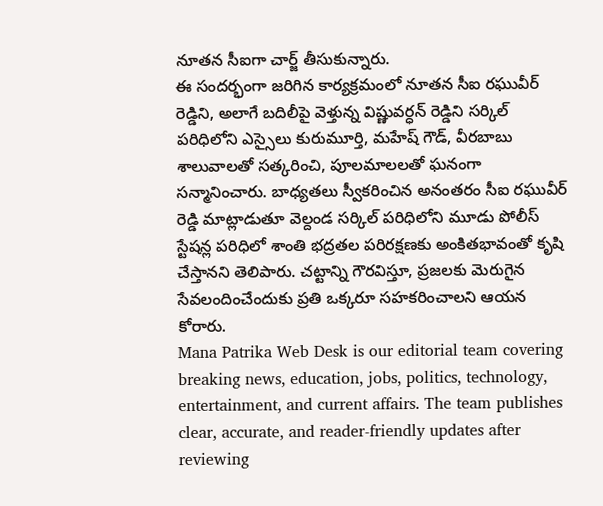నూతన సీఐగా చార్జ్ తీసుకున్నారు.
ఈ సందర్భంగా జరిగిన కార్యక్రమంలో నూతన సీఐ రఘువీర్ రెడ్డిని, అలాగే బదిలీపై వెళ్తున్న విష్ణువర్ధన్ రెడ్డిని సర్కిల్ పరిధిలోని ఎస్సైలు కురుమూర్తి, మహేష్ గౌడ్, వీరబాబు శాలువాలతో సత్కరించి, పూలమాలలతో ఘనంగా సన్మానించారు. బాధ్యతలు స్వీకరించిన అనంతరం సీఐ రఘువీర్ రెడ్డి మాట్లాడుతూ వెల్దండ సర్కిల్ పరిధిలోని మూడు పోలీస్ స్టేషన్ల పరిధిలో శాంతి భద్రతల పరిరక్షణకు అంకితభావంతో కృషి చేస్తానని తెలిపారు. చట్టాన్ని గౌరవిస్తూ, ప్రజలకు మెరుగైన సేవలందించేందుకు ప్రతి ఒక్కరూ సహకరించాలని ఆయన కోరారు.
Mana Patrika Web Desk is our editorial team covering breaking news, education, jobs, politics, technology, entertainment, and current affairs. The team publishes clear, accurate, and reader-friendly updates after reviewing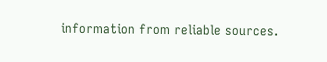information from reliable sources.